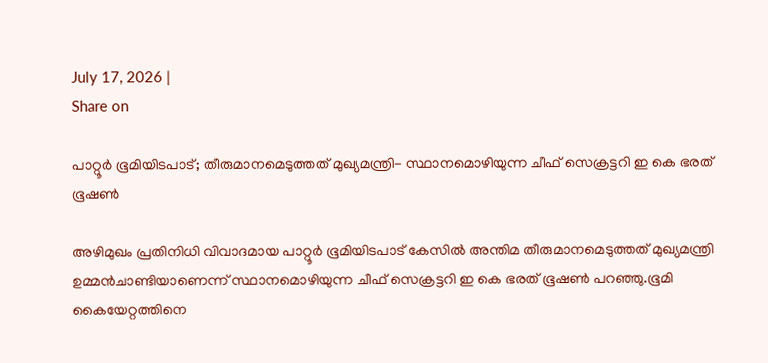July 17, 2026 |
Share on

പാറ്റൂര്‍ ഭൂമിയിടപാട്; തീരുമാനമെടുത്തത് മുഖ്യമന്ത്രി- സ്ഥാനമൊഴിയുന്ന ചീഫ് സെക്രട്ടറി ഇ കെ ഭരത് ഭൂഷണ്‍

അഴിമുഖം പ്രതിനിധി വിവാദമായ പാറ്റൂര്‍ ഭൂമിയിടപാട് കേസില്‍ അന്തിമ തീരുമാനമെടുത്തത് മുഖ്യമന്ത്രി ഉമ്മന്‍ചാണ്ടിയാണെന്ന് സ്ഥാനമൊഴിയുന്ന ചീഫ് സെക്രട്ടറി ഇ കെ ഭരത് ഭൂഷണ്‍ പറഞ്ഞു.ഭൂമി കൈയേറ്റത്തിനെ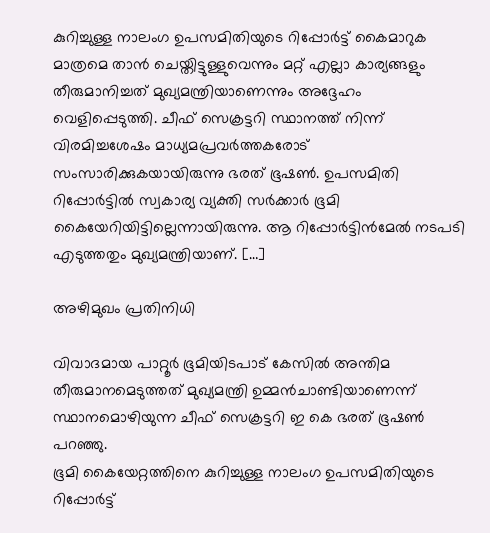കുറിച്ചുള്ള നാലംഗ ഉപസമിതിയുടെ റിപ്പോര്‍ട്ട് കൈമാറുക മാത്രമെ താന്‍ ചെയ്തിട്ടുള്ളുവെന്നും മറ്റ് എല്ലാ കാര്യങ്ങളും തീരുമാനിച്ചത് മുഖ്യമന്ത്രിയാണെന്നും അദ്ദേഹം വെളിപ്പെടുത്തി. ചീഫ് സെക്രട്ടറി സ്ഥാനത്ത് നിന്ന് വിരമിച്ചശേഷം മാധ്യമപ്രവര്‍ത്തകരോട് സംസാരിക്കുകയായിരുന്നു ഭരത് ഭൂഷണ്‍. ഉപസമിതി റിപ്പോര്‍ട്ടില്‍ സ്വകാര്യ വ്യക്തി സര്‍ക്കാര്‍ ഭൂമി കൈയേറിയിട്ടില്ലെന്നായിരുന്നു. ആ റിപ്പോര്‍ട്ടിന്‍മേല്‍ നടപടി എടുത്തതും മുഖ്യമന്ത്രിയാണ്. […]

അഴിമുഖം പ്രതിനിധി

വിവാദമായ പാറ്റൂര്‍ ഭൂമിയിടപാട് കേസില്‍ അന്തിമ തീരുമാനമെടുത്തത് മുഖ്യമന്ത്രി ഉമ്മന്‍ചാണ്ടിയാണെന്ന് സ്ഥാനമൊഴിയുന്ന ചീഫ് സെക്രട്ടറി ഇ കെ ഭരത് ഭൂഷണ്‍ പറഞ്ഞു.
ഭൂമി കൈയേറ്റത്തിനെ കുറിച്ചുള്ള നാലംഗ ഉപസമിതിയുടെ റിപ്പോര്‍ട്ട്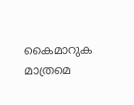കൈമാറുക മാത്രമെ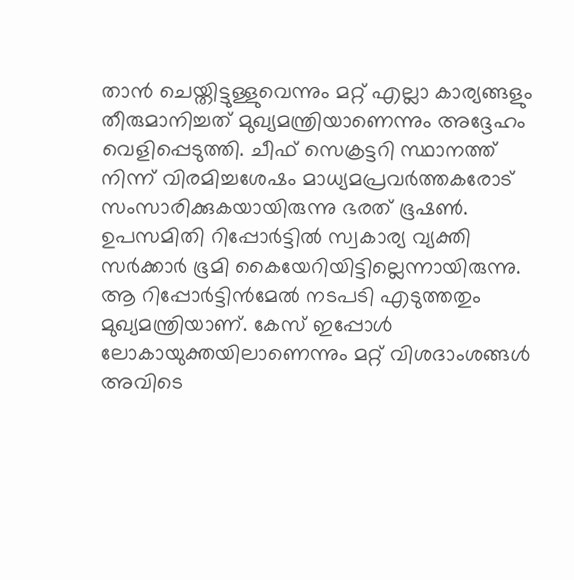താന്‍ ചെയ്തിട്ടുള്ളുവെന്നും മറ്റ് എല്ലാ കാര്യങ്ങളും തീരുമാനിച്ചത് മുഖ്യമന്ത്രിയാണെന്നും അദ്ദേഹം വെളിപ്പെടുത്തി. ചീഫ് സെക്രട്ടറി സ്ഥാനത്ത് നിന്ന് വിരമിച്ചശേഷം മാധ്യമപ്രവര്‍ത്തകരോട് സംസാരിക്കുകയായിരുന്നു ഭരത് ഭൂഷണ്‍. ഉപസമിതി റിപ്പോര്‍ട്ടില്‍ സ്വകാര്യ വ്യക്തി സര്‍ക്കാര്‍ ഭൂമി കൈയേറിയിട്ടില്ലെന്നായിരുന്നു. ആ റിപ്പോര്‍ട്ടിന്‍മേല്‍ നടപടി എടുത്തതും മുഖ്യമന്ത്രിയാണ്. കേസ് ഇപ്പോള്‍ ലോകായുക്തയിലാണെന്നും മറ്റ് വിശദാംശങ്ങള്‍ അവിടെ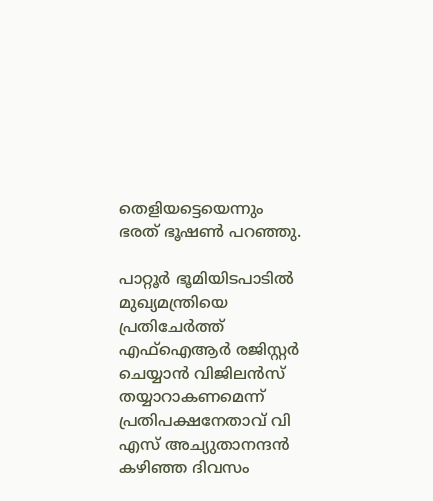തെളിയട്ടെയെന്നും ഭരത് ഭൂഷണ്‍ പറഞ്ഞു.

പാറ്റൂര്‍ ഭൂമിയിടപാടില്‍ മുഖ്യമന്ത്രിയെ പ്രതിചേര്‍ത്ത് എഫ്‌ഐആര്‍ രജിസ്റ്റര്‍ ചെയ്യാന്‍ വിജിലന്‍സ് തയ്യാറാകണമെന്ന് പ്രതിപക്ഷനേതാവ് വി എസ് അച്യുതാനന്ദന്‍ കഴിഞ്ഞ ദിവസം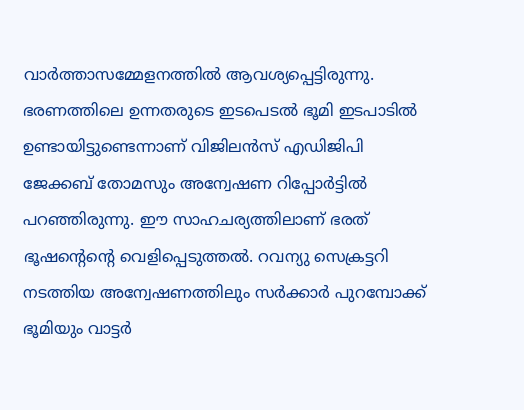വാര്‍ത്താസമ്മേളനത്തില്‍ ആവശ്യപ്പെട്ടിരുന്നു. ഭരണത്തിലെ ഉന്നതരുടെ ഇടപെടല്‍ ഭൂമി ഇടപാടില്‍ ഉണ്ടായിട്ടുണ്ടെന്നാണ് വിജിലന്‍സ് എഡിജിപി ജേക്കബ് തോമസും അന്വേഷണ റിപ്പോര്‍ട്ടില്‍ പറഞ്ഞിരുന്നു. ഈ സാഹചര്യത്തിലാണ് ഭരത് ഭൂഷന്‍റെന്റെ വെളിപ്പെടുത്തല്‍. റവന്യു സെക്രട്ടറി നടത്തിയ അന്വേഷണത്തിലും സര്‍ക്കാര്‍ പുറമ്പോക്ക് ഭൂമിയും വാട്ടര്‍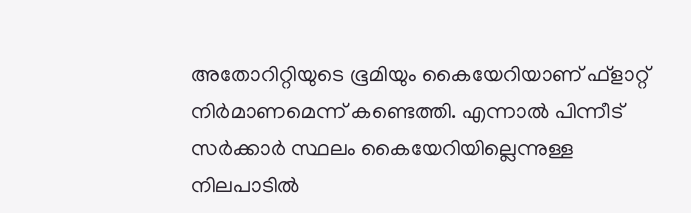അതോറിറ്റിയുടെ ഭൂമിയും കൈയേറിയാണ് ഫ്‌ളാറ്റ് നിര്‍മാണമെന്ന് കണ്ടെത്തി. എന്നാല്‍ പിന്നീട് സര്‍ക്കാര്‍ സ്ഥലം കൈയേറിയില്ലെന്നുള്ള നിലപാടില്‍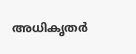അധികൃതര്‍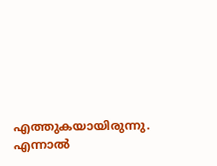എത്തുകയായിരുന്നു. എന്നാല്‍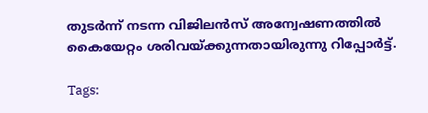തുടര്‍ന്ന് നടന്ന വിജിലന്‍സ് അന്വേഷണത്തില്‍ കൈയേറ്റം ശരിവയ്ക്കുന്നതായിരുന്നു റിപ്പോര്‍ട്ട്.

Tags: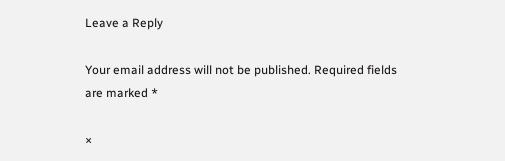Leave a Reply

Your email address will not be published. Required fields are marked *

×